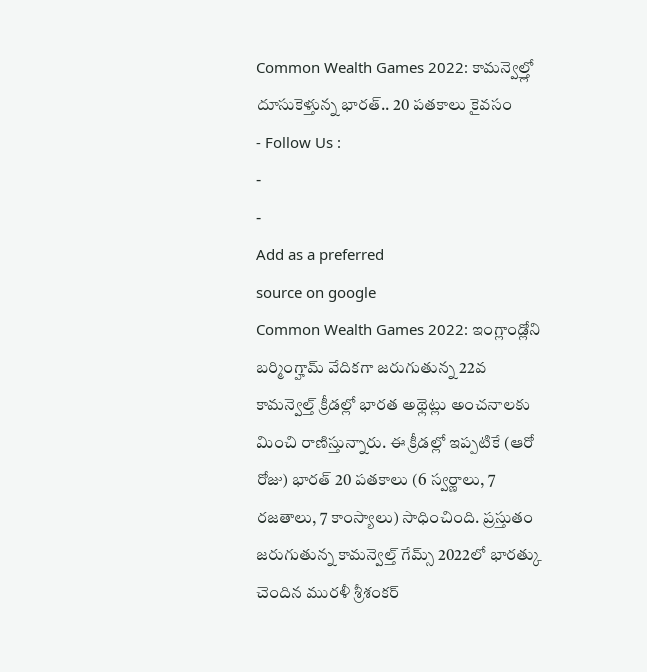Common Wealth Games 2022: కామన్వెల్త్లో దూసుకెళ్తున్న భారత్.. 20 పతకాలు కైవసం
- Follow Us :
-
-
Add as a preferred
source on google
Common Wealth Games 2022: ఇంగ్లాండ్లోని బర్మింగ్హామ్ వేదికగా జరుగుతున్న 22వ కామన్వెల్త్ క్రీడల్లో భారత అథ్లెట్లు అంచనాలకు మించి రాణిస్తున్నారు. ఈ క్రీడల్లో ఇప్పటికే (ఆరో రోజు) భారత్ 20 పతకాలు (6 స్వర్ణాలు, 7 రజతాలు, 7 కాంస్యాలు) సాధించింది. ప్రస్తుతం జరుగుతున్న కామన్వెల్త్ గేమ్స్ 2022లో భారత్కు చెందిన మురళీ శ్రీశంకర్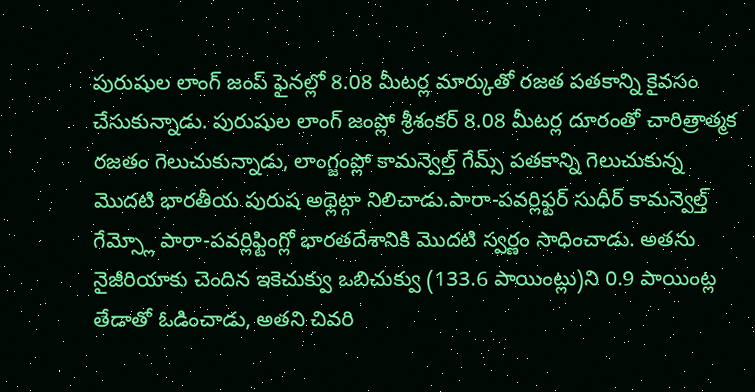పురుషుల లాంగ్ జంప్ ఫైనల్లో 8.08 మీటర్ల మార్కుతో రజత పతకాన్ని కైవసం చేసుకున్నాడు. పురుషుల లాంగ్ జంప్లో శ్రీశంకర్ 8.08 మీటర్ల దూరంతో చారిత్రాత్మక రజతం గెలుచుకున్నాడు, లాంగ్జంప్లో కామన్వెల్త్ గేమ్స్ పతకాన్ని గెలుచుకున్న మొదటి భారతీయ పురుష అథ్లెట్గా నిలిచాడు.పారా-పవర్లిఫ్టర్ సుధీర్ కామన్వెల్త్ గేమ్స్లో పారా-పవర్లిఫ్టింగ్లో భారతదేశానికి మొదటి స్వర్ణం సాధించాడు. అతను నైజీరియాకు చెందిన ఇకెచుక్వు ఒబిచుక్వు (133.6 పాయింట్లు)ని 0.9 పాయింట్ల తేడాతో ఓడించాడు, అతని చివరి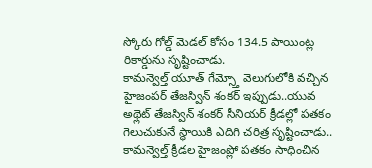స్కోరు గోల్డ్ మెడల్ కోసం 134.5 పాయింట్ల రికార్డును సృష్టించాడు.
కామన్వెల్త్ యూత్ గేమ్స్తో వెలుగులోకి వచ్చిన హైజంపర్ తేజస్విన్ శంకర్ ఇప్పుడు..యువ అథ్లెట్ తేజస్విన్ శంకర్ సీనియర్ క్రీడల్లో పతకం గెలుచుకునే స్థాయికి ఎదిగి చరిత్ర సృష్టించాడు.. కామన్వెల్త్ క్రీడల హైజంప్లో పతకం సాధించిన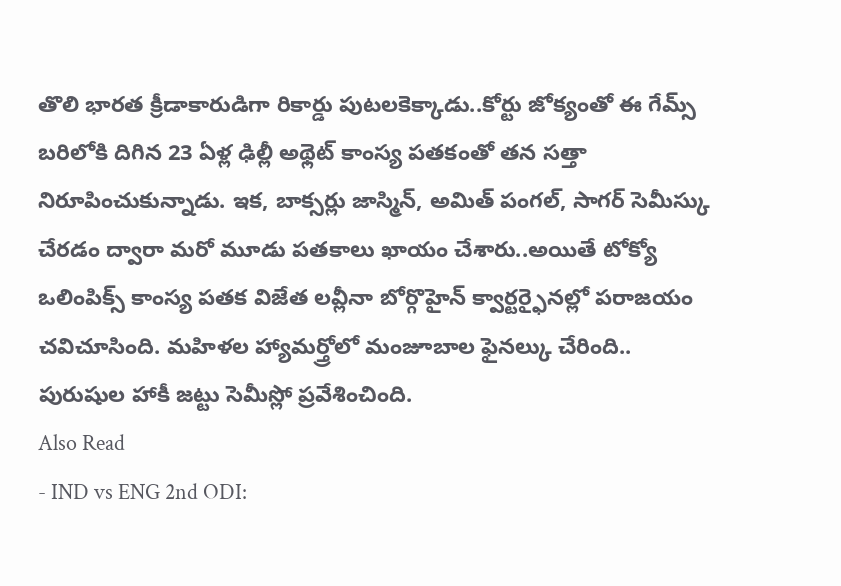తొలి భారత క్రీడాకారుడిగా రికార్డు పుటలకెక్కాడు..కోర్టు జోక్యంతో ఈ గేమ్స్ బరిలోకి దిగిన 23 ఏళ్ల ఢిల్లీ అథ్లెట్ కాంస్య పతకంతో తన సత్తా నిరూపించుకున్నాడు. ఇక, బాక్సర్లు జాస్మిన్, అమిత్ పంగల్, సాగర్ సెమీస్కు చేరడం ద్వారా మరో మూడు పతకాలు ఖాయం చేశారు..అయితే టోక్యో ఒలింపిక్స్ కాంస్య పతక విజేత లవ్లీనా బోర్గొహైన్ క్వార్టర్ఫైనల్లో పరాజయం చవిచూసింది. మహిళల హ్యామర్త్రోలో మంజూబాల ఫైనల్కు చేరింది.. పురుషుల హాకీ జట్టు సెమీస్లో ప్రవేశించింది.
Also Read
- IND vs ENG 2nd ODI: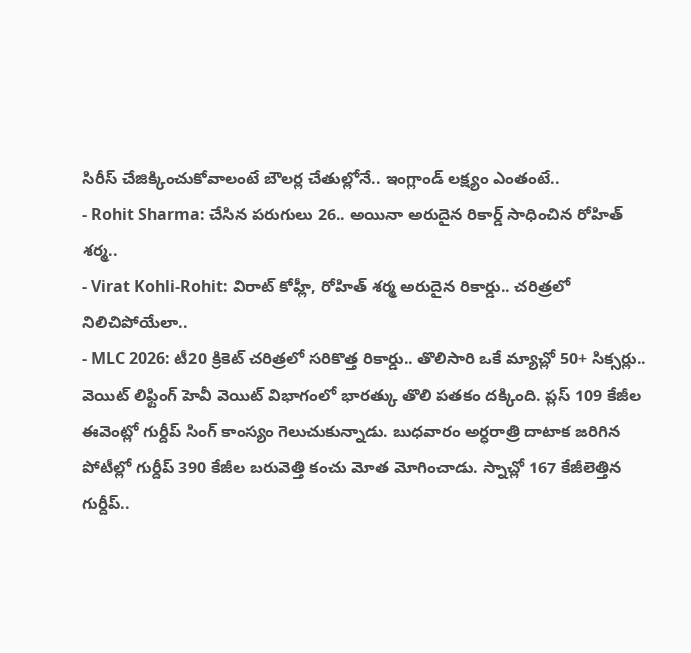సిరీస్ చేజిక్కించుకోవాలంటే బౌలర్ల చేతుల్లోనే.. ఇంగ్లాండ్ లక్ష్యం ఎంతంటే..
- Rohit Sharma: చేసిన పరుగులు 26.. అయినా అరుదైన రికార్డ్ సాధించిన రోహిత్ శర్మ..
- Virat Kohli-Rohit: విరాట్ కోహ్లీ, రోహిత్ శర్మ అరుదైన రికార్డు.. చరిత్రలో నిలిచిపోయేలా..
- MLC 2026: టీ20 క్రికెట్ చరిత్రలో సరికొత్త రికార్డు.. తొలిసారి ఒకే మ్యాచ్లో 50+ సిక్సర్లు..
వెయిట్ లిఫ్టింగ్ హెవీ వెయిట్ విభాగంలో భారత్కు తొలి పతకం దక్కింది. ప్లస్ 109 కేజీల ఈవెంట్లో గుర్దీప్ సింగ్ కాంస్యం గెలుచుకున్నాడు. బుధవారం అర్ధరాత్రి దాటాక జరిగిన పోటీల్లో గుర్దీప్ 390 కేజీల బరువెత్తి కంచు మోత మోగించాడు. స్నాచ్లో 167 కేజీలెత్తిన గుర్దీప్..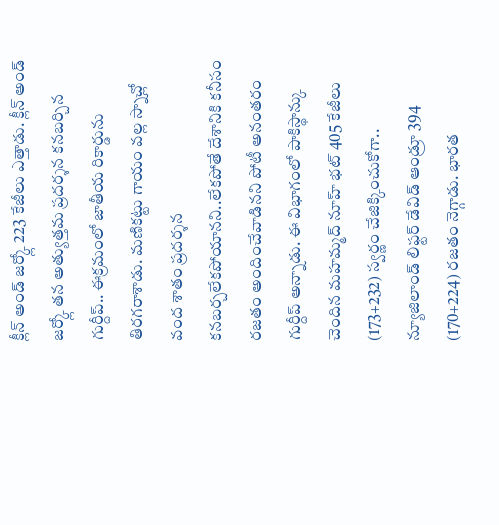క్లీన్ అండ్ జర్క్లో 223 కేజీలు ఎత్తాడు. క్లీన్ అండ్ జర్క్లో తన అత్యుత్తమ ప్రదర్శన కనబర్చిన గుర్దీప్.. ఈక్రమంలో జాతీయ రికార్డును తిరగరాశాడు. మణికట్టు గాయం వల్ల స్నాచ్లో వంద శాతం ప్రదర్శన కనబర్చలేకపోయానని..లేకపోతే దేశానికి కనీసం రజతం అందించేవాడినని పోటీ అనంతరం గుర్దీప్ అన్నాడు. ఈ విభాగంలో పాకిస్థాన్కు చెందిన మహమ్మద్ నూహ్ భట్ 405 కేజీలు (173+232) స్వర్ణం చేజిక్కించుకోగా.. న్యూజిలాండ్ లిఫ్టర్ డేవిడ్ ఆండ్రూ 394 (170+224) రజతం నెగ్గాడు. భారత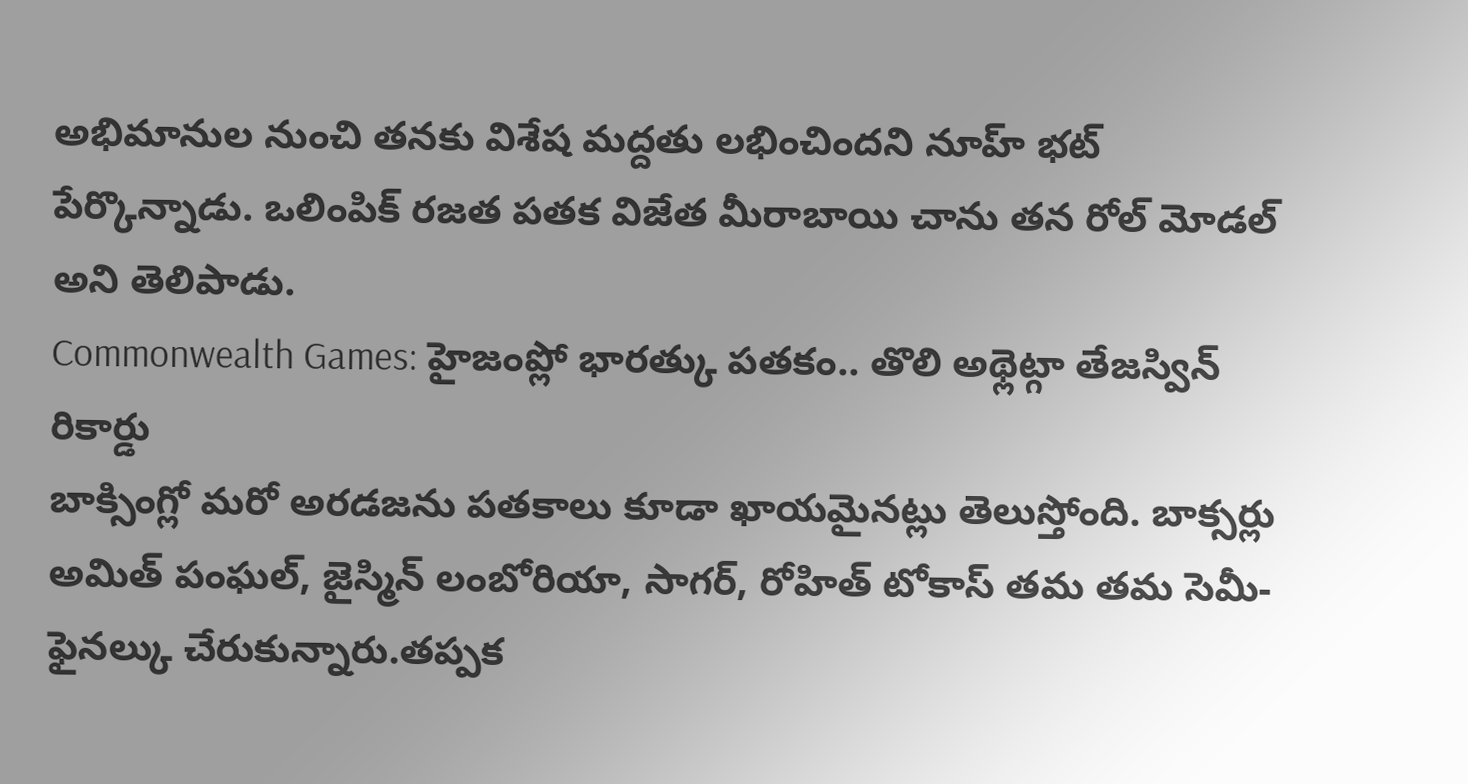అభిమానుల నుంచి తనకు విశేష మద్దతు లభించిందని నూహ్ భట్ పేర్కొన్నాడు. ఒలింపిక్ రజత పతక విజేత మీరాబాయి చాను తన రోల్ మోడల్ అని తెలిపాడు.
Commonwealth Games: హైజంప్లో భారత్కు పతకం.. తొలి అథ్లెట్గా తేజస్విన్ రికార్డు
బాక్సింగ్లో మరో అరడజను పతకాలు కూడా ఖాయమైనట్లు తెలుస్తోంది. బాక్సర్లు అమిత్ పంఘల్, జైస్మిన్ లంబోరియా, సాగర్, రోహిత్ టోకాస్ తమ తమ సెమీ-ఫైనల్కు చేరుకున్నారు.తప్పక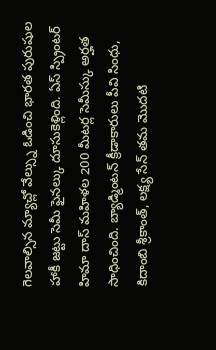గెలవాల్సిన మ్యాచ్లో వేల్స్ను ఓడించి భారత పురుషుల హాకీ జట్టు సెమీ ఫైనల్కు దూసుకెళ్లింది. ఏస్ స్ప్రింటర్ హిమా దాస్ మహిళల 200 మీటర్ల సెమీస్కు అర్హత సాధించింది. బ్యాడ్మింటన్ క్రీడాకారులు పీవి సింధు, కిదాంబి శ్రీకాంత్, లక్ష్య సేన్ తమ మొదటి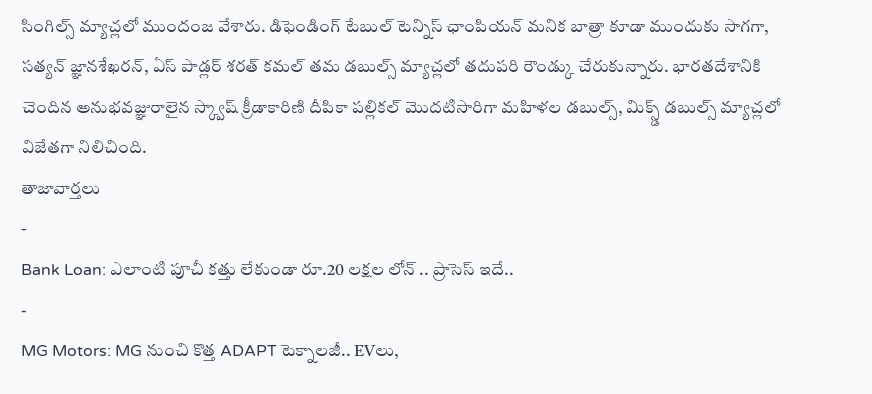సింగిల్స్ మ్యాచ్లలో ముందంజ వేశారు. డిఫెండింగ్ టేబుల్ టెన్నిస్ ఛాంపియన్ మనిక బాత్రా కూడా ముందుకు సాగగా, సత్యన్ జ్ఞానశేఖరన్, ఏస్ పాడ్లర్ శరత్ కమల్ తమ డబుల్స్ మ్యాచ్లలో తదుపరి రౌండ్కు చేరుకున్నారు. భారతదేశానికి చెందిన అనుభవజ్ఞురాలైన స్క్వాష్ క్రీడాకారిణి దీపికా పల్లికల్ మొదటిసారిగా మహిళల డబుల్స్, మిక్స్డ్ డబుల్స్ మ్యాచ్లలో విజేతగా నిలిచింది.
తాజావార్తలు
-
Bank Loan: ఎలాంటి పూచీ కత్తు లేకుండా రూ.20 లక్షల లోన్ .. ప్రాసెస్ ఇదే..
-
MG Motors: MG నుంచి కొత్త ADAPT టెక్నాలజీ.. EVలు,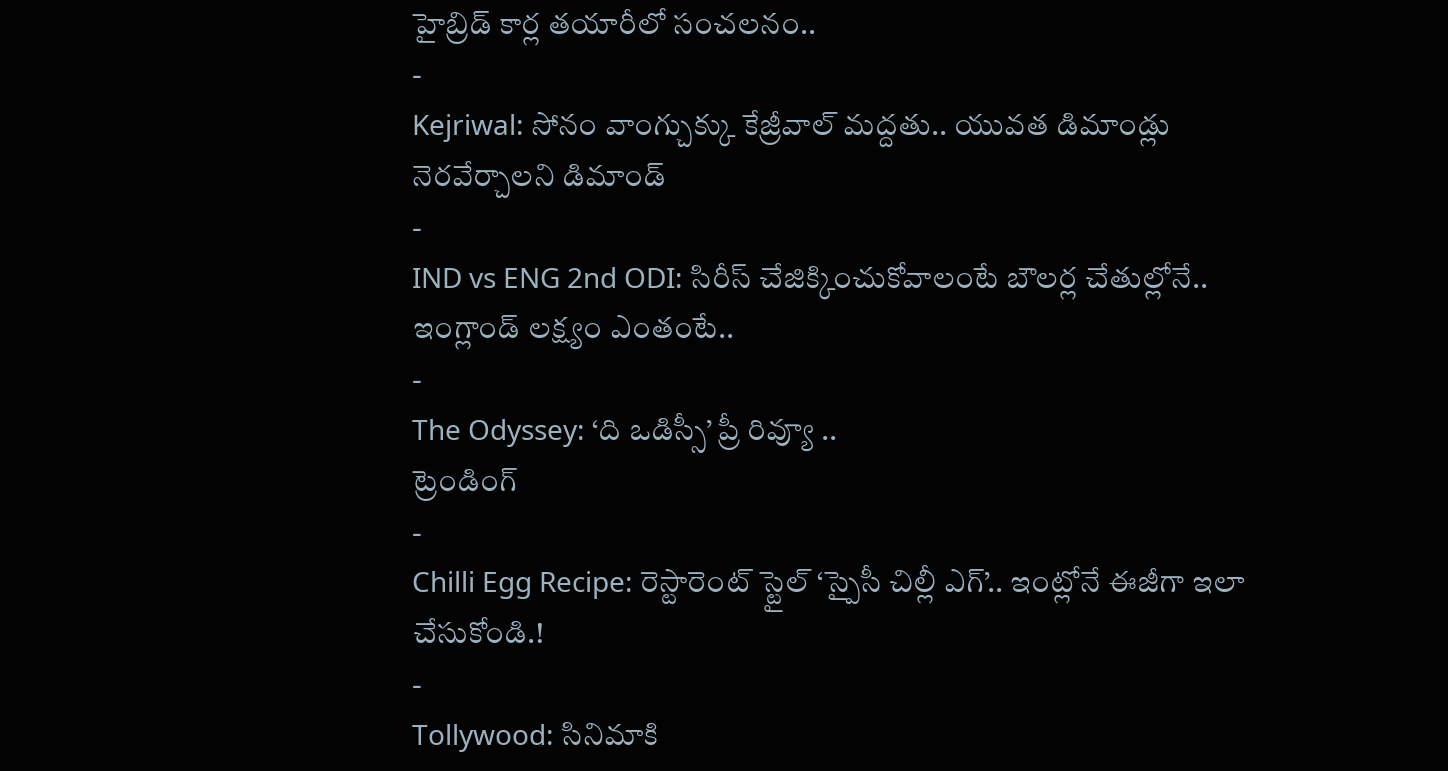హైబ్రిడ్ కార్ల తయారీలో సంచలనం..
-
Kejriwal: సోనం వాంగ్చుక్కు కేజ్రీవాల్ మద్దతు.. యువత డిమాండ్లు నెరవేర్చాలని డిమాండ్
-
IND vs ENG 2nd ODI: సిరీస్ చేజిక్కించుకోవాలంటే బౌలర్ల చేతుల్లోనే.. ఇంగ్లాండ్ లక్ష్యం ఎంతంటే..
-
The Odyssey: ‘ది ఒడిస్సీ’ ప్రీ రివ్యూ ..
ట్రెండింగ్
-
Chilli Egg Recipe: రెస్టారెంట్ స్టైల్ ‘స్పైసీ చిల్లీ ఎగ్’.. ఇంట్లోనే ఈజీగా ఇలా చేసుకోండి.!
-
Tollywood: సినిమాకి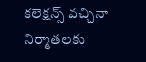కలెక్షన్స్ వచ్చినా నిర్మాతలకు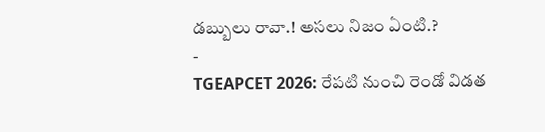డబ్బులు రావా.! అసలు నిజం ఏంటి.?
-
TGEAPCET 2026: రేపటి నుంచి రెండో విడత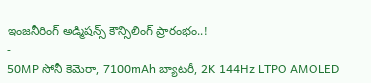ఇంజనీరింగ్ అడ్మిషన్స్ కౌన్సిలింగ్ ప్రారంభం..!
-
50MP సోనీ కెమెరా, 7100mAh బ్యాటరీ, 2K 144Hz LTPO AMOLED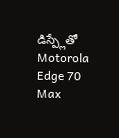డిస్ప్లేతో Motorola Edge 70 Max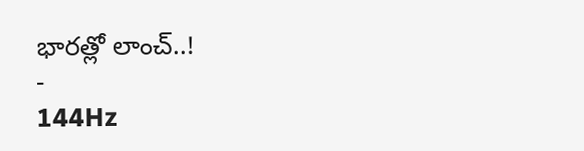భారత్లో లాంచ్..!
-
144Hz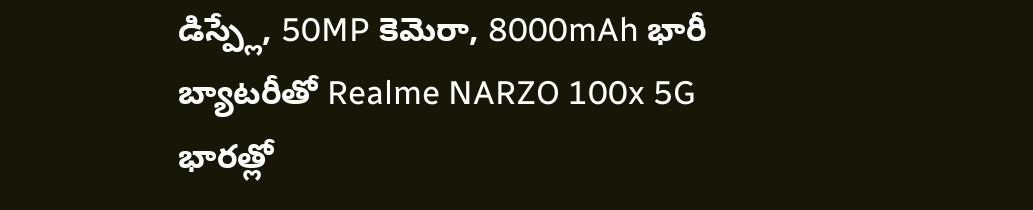డిస్ప్లే, 50MP కెమెరా, 8000mAh భారీ బ్యాటరీతో Realme NARZO 100x 5G భారత్లో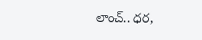లాంచ్.. ధర,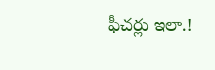ఫీచర్లు ఇలా.!